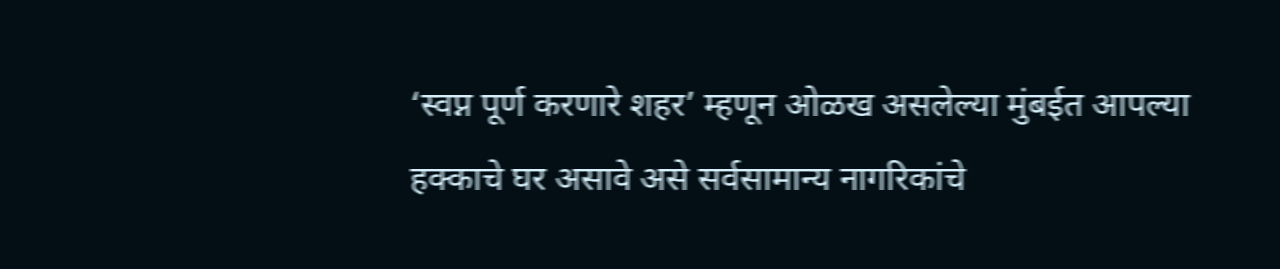‘स्वप्न पूर्ण करणारे शहर’ म्हणून ओळख असलेल्या मुंबईत आपल्या हक्काचे घर असावे असे सर्वसामान्य नागरिकांचे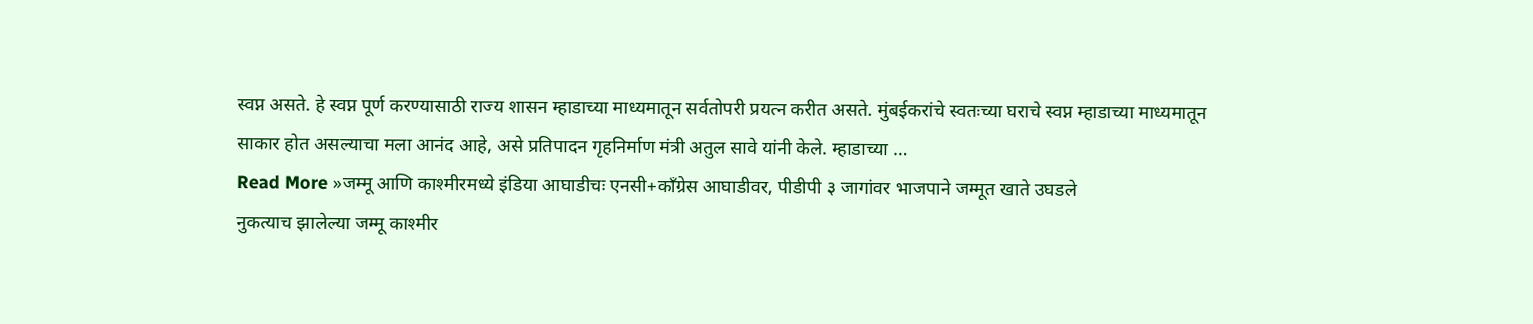स्वप्न असते. हे स्वप्न पूर्ण करण्यासाठी राज्य शासन म्हाडाच्या माध्यमातून सर्वतोपरी प्रयत्न करीत असते. मुंबईकरांचे स्वतःच्या घराचे स्वप्न म्हाडाच्या माध्यमातून साकार होत असल्याचा मला आनंद आहे, असे प्रतिपादन गृहनिर्माण मंत्री अतुल सावे यांनी केले. म्हाडाच्या …
Read More »जम्मू आणि काश्मीरमध्ये इंडिया आघाडीचः एनसी+काँग्रेस आघाडीवर, पीडीपी ३ जागांवर भाजपाने जम्मूत खाते उघडले
नुकत्याच झालेल्या जम्मू काश्मीर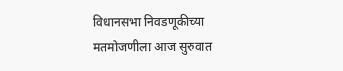विधानसभा निवडणूकीच्या मतमोजणीला आज सुरुवात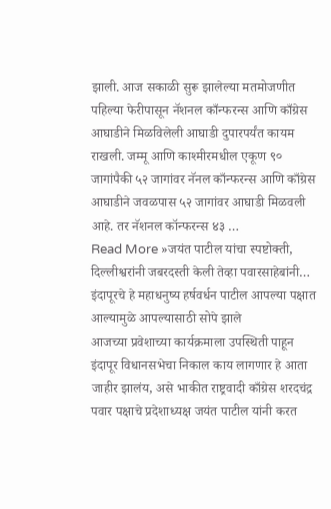झाली. आज सकाळी सुरू झालेल्या मतमोजणीत पहिल्या फेरीपासून नॅशनल काँन्फरन्स आणि काँग्रेस आघाडीने मिळविलेली आघाडी दुपारपर्यंत कायम राखली. जम्मू आणि काश्मीरमधील एकूण ९० जागांपैकी ५२ जागांवर नॅनल काँन्फरन्स आणि काँग्रेस आघाडीने जवळपास ५२ जागांवर आघाडी मिळवली आहे. तर नॅशनल कॉन्फरन्स ४३ …
Read More »जयंत पाटील यांचा स्पष्टोक्ती, दिल्लीश्वरांनी जबरदस्ती केली तेव्हा पवारसाहेबांनी… इंदापूरचे हे महाधनुष्य हर्षवर्धन पाटील आपल्या पक्षात आल्यामुळे आपल्यासाठी सोपे झाले
आजच्या प्रवेशाच्या कार्यक्रमाला उपस्थिती पाहून इंदापूर विधानसभेचा निकाल काय लागणार हे आता जाहीर झालंय, असे भाकीत राष्ट्रवादी काँग्रेस शरदचंद्र पवार पक्षाचे प्रदेशाध्यक्ष जयंत पाटील यांनी करत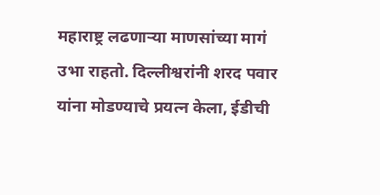महाराष्ट्र लढणाऱ्या माणसांच्या मागं उभा राहतो. दिल्लीश्वरांनी शरद पवार यांना मोडण्याचे प्रयत्न केला, ईडीची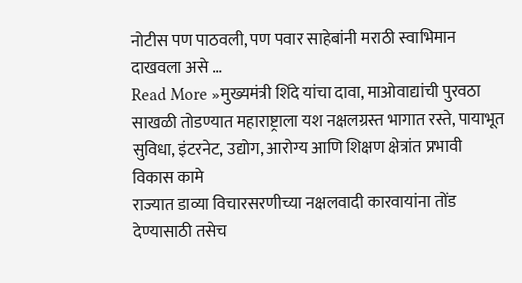नोटीस पण पाठवली, पण पवार साहेबांनी मराठी स्वाभिमान दाखवला असे …
Read More »मुख्यमंत्री शिंदे यांचा दावा, माओवाद्यांची पुरवठा साखळी तोडण्यात महाराष्ट्राला यश नक्षलग्रस्त भागात रस्ते, पायाभूत सुविधा, इंटरनेट, उद्योग, आरोग्य आणि शिक्षण क्षेत्रांत प्रभावी विकास कामे
राज्यात डाव्या विचारसरणीच्या नक्षलवादी कारवायांना तोंड देण्यासाठी तसेच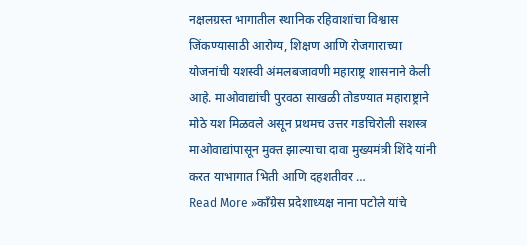नक्षलग्रस्त भागातील स्थानिक रहिवाशांचा विश्वास जिंकण्यासाठी आरोग्य, शिक्षण आणि रोजगाराच्या योजनांची यशस्वी अंमलबजावणी महाराष्ट्र शासनाने केली आहे. माओवाद्यांची पुरवठा साखळी तोडण्यात महाराष्ट्राने मोठे यश मिळवले असून प्रथमच उत्तर गडचिरोली सशस्त्र माओवाद्यांपासून मुक्त झाल्याचा दावा मुख्यमंत्री शिंदे यांनी करत याभागात भिती आणि दहशतीवर …
Read More »काँग्रेस प्रदेशाध्यक्ष नाना पटोले यांचे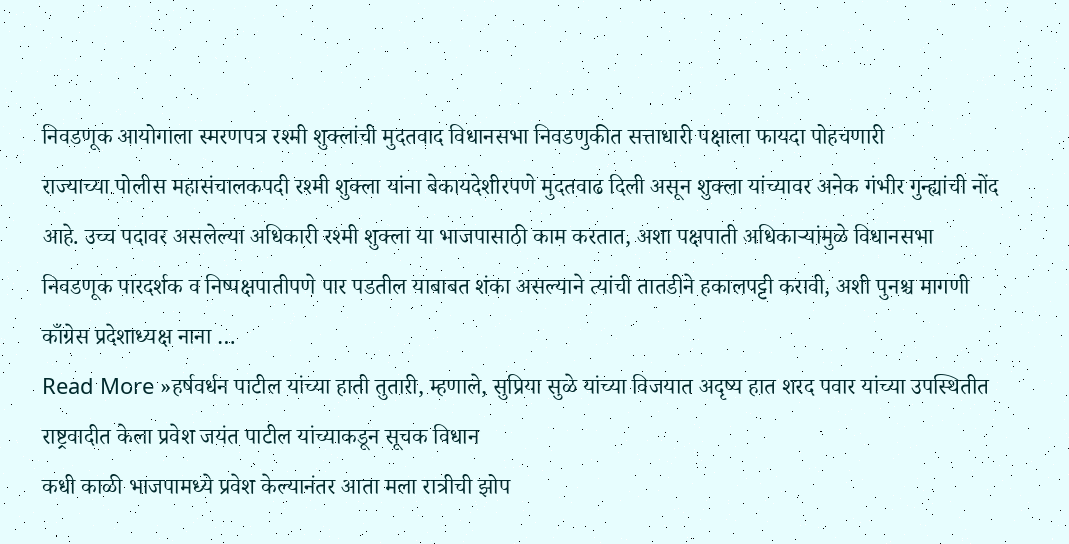निवडणूक आयोगाला स्मरणपत्र रश्मी शुक्लांची मुदतवाद विधानसभा निवडणुकीत सत्ताधारी पक्षाला फायदा पोहचणारी
राज्याच्या पोलीस महासंचालकपदी रश्मी शुक्ला यांना बेकायदेशीरपणे मुदतवाढ दिली असून शुक्ला यांच्यावर अनेक गंभीर गुन्ह्यांची नोंद आहे. उच्च पदावर असलेल्या अधिकारी रश्मी शुक्ला या भाजपासाठी काम करतात, अशा पक्षपाती अधिकाऱ्यांमुळे विधानसभा निवडणूक पारदर्शक व निष्पक्षपातीपणे पार पडतील याबाबत शंका असल्याने त्यांची तातडीने हकालपट्टी करावी, अशी पुनश्च मागणी काँग्रेस प्रदेशाध्यक्ष नाना …
Read More »हर्षवर्धन पाटील यांच्या हाती तुतारी, म्हणाले, सुप्रिया सुळे यांच्या विजयात अदृष्य हात शरद पवार यांच्या उपस्थितीत राष्ट्रवादीत केला प्रवेश जयंत पाटील यांच्याकडून सूचक विधान
कधी काळी भाजपामध्ये प्रवेश केल्यानंतर आता मला रात्रीची झोप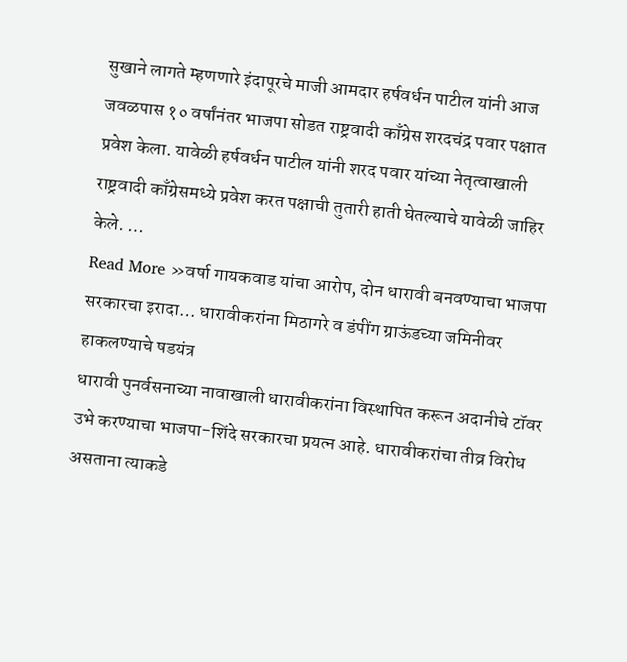सुखाने लागते म्हणणारे इंदापूरचे माजी आमदार हर्षवर्धन पाटील यांनी आज जवळपास १० वर्षांनंतर भाजपा सोडत राष्ट्रवादी काँग्रेस शरदचंद्र पवार पक्षात प्रवेश केला. यावेळी हर्षवर्धन पाटील यांनी शरद पवार यांच्या नेतृत्वाखाली राष्ट्रवादी काँग्रेसमध्ये प्रवेश करत पक्षाची तुतारी हाती घेतल्याचे यावेळी जाहिर केले. …
Read More »वर्षा गायकवाड यांचा आरोप, दोन धारावी बनवण्याचा भाजपा सरकारचा इरादा… धारावीकरांना मिठागरे व डंपींग ग्राऊंडच्या जमिनीवर हाकलण्याचे षडयंत्र
धारावी पुनर्वसनाच्या नावाखाली धारावीकरांना विस्थापित करून अदानीचे टॉवर उभे करण्याचा भाजपा-शिंदे सरकारचा प्रयत्न आहे. धारावीकरांचा तीव्र विरोध असताना त्याकडे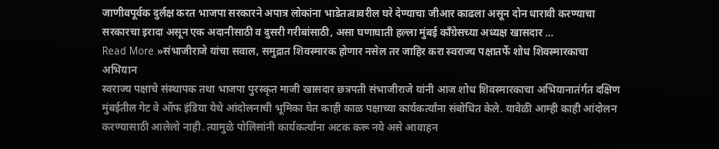जाणीवपूर्वक दुर्लक्ष करत भाजपा सरकारने अपात्र लोकांना भाडेतत्वावरील घरे देण्याचा जीआर काढला असून दोन धारावी करण्याचा सरकारचा इरादा असून एक अदानीसाठी व दुसरी गरीबांसाठी, असा घणाघाती हल्ला मुंबई काँग्रेसच्या अध्यक्ष खासदार …
Read More »संभाजीराजे यांचा सवाल, समुद्रात शिवस्मारक होणार नसेल तर जाहिर करा स्वराज्य पक्षातर्फे शोध शिवस्मारकाचा अभियान
स्वराज्य पक्षाचे संस्थापक तथा भाजपा पुरस्कृत माजी खासदार छत्रपती संभाजीराजे यांनी आज शोध शिवस्मारकाचा अभियानातंर्गत दक्षिण मुंबईतील गेट वे ऑफ इंडिया येथे आंदोलनाची भूमिका घेत काही काळ पक्षाच्या कार्यकर्त्यांना संबोधित केले. यावेळी आम्ही काही आंदोलन करण्यासाठी आलेलो नाही. त्यामुळे पोलिसांनी कार्यकर्त्यांना अटक करू नये असे आवाहन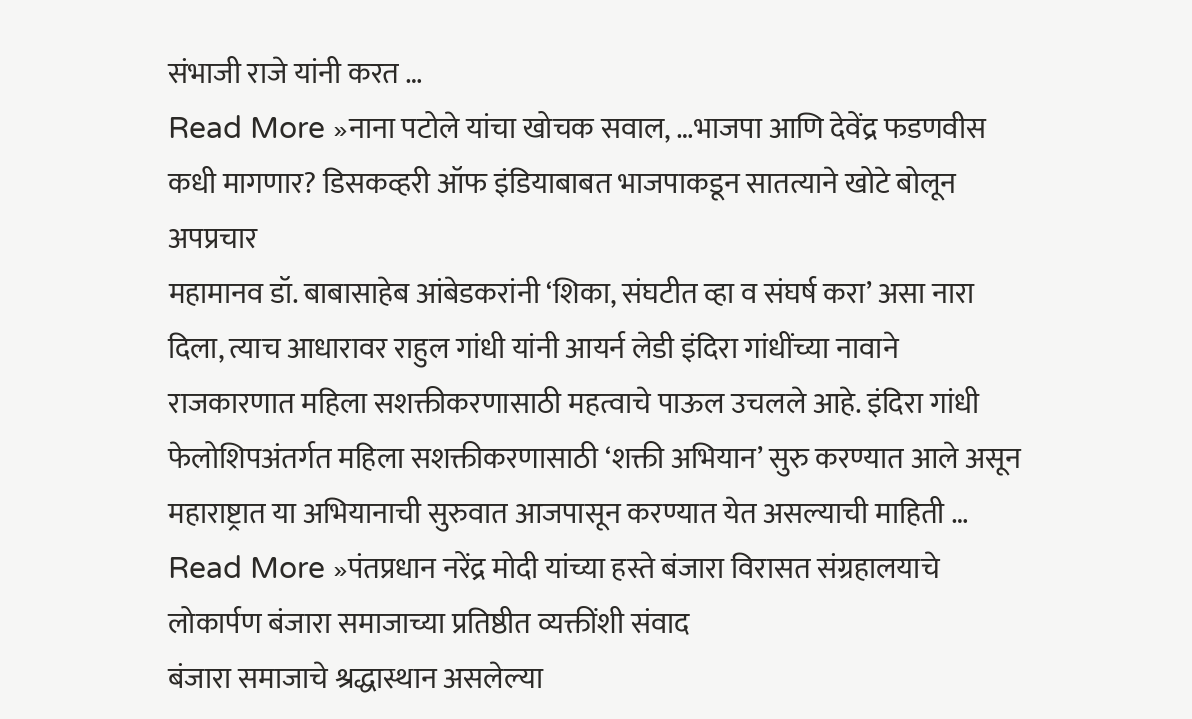संभाजी राजे यांनी करत …
Read More »नाना पटोले यांचा खोचक सवाल, …भाजपा आणि देवेंद्र फडणवीस कधी मागणार? डिसकव्हरी ऑफ इंडियाबाबत भाजपाकडून सातत्याने खोटे बोलून अपप्रचार
महामानव डॉ. बाबासाहेब आंबेडकरांनी ‘शिका, संघटीत व्हा व संघर्ष करा’ असा नारा दिला, त्याच आधारावर राहुल गांधी यांनी आयर्न लेडी इंदिरा गांधींच्या नावाने राजकारणात महिला सशक्तीकरणासाठी महत्वाचे पाऊल उचलले आहे. इंदिरा गांधी फेलोशिपअंतर्गत महिला सशक्तीकरणासाठी ‘शक्ती अभियान’ सुरु करण्यात आले असून महाराष्ट्रात या अभियानाची सुरुवात आजपासून करण्यात येत असल्याची माहिती …
Read More »पंतप्रधान नरेंद्र मोदी यांच्या हस्ते बंजारा विरासत संग्रहालयाचे लोकार्पण बंजारा समाजाच्या प्रतिष्ठीत व्यक्तींशी संवाद
बंजारा समाजाचे श्रद्धास्थान असलेल्या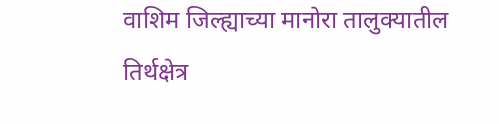वाशिम जिल्ह्याच्या मानोरा तालुक्यातील तिर्थक्षेत्र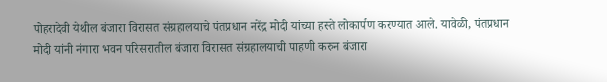पोहरादेवी येथील बंजारा विरासत संग्रहालयाचे पंतप्रधान नरेंद्र मोदी यांच्या हस्ते लोकार्पण करण्यात आले. यावेळी, पंतप्रधान मोदी यांनी नंगारा भवन परिसरातील बंजारा विरासत संग्रहालयाची पाहणी करुन बंजारा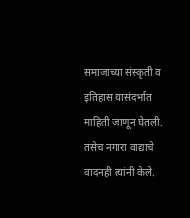समाजाच्या संस्कृती व इतिहास यासंदर्भात माहिती जाणून घेतली. तसेच नगारा वाद्याचे वादनही त्यांनी केले.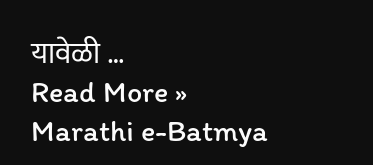यावेळी …
Read More »
Marathi e-Batmya